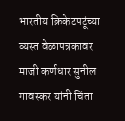भारतीय क्रिकेटपटूंच्या व्यस्त वेळापत्रकावर माजी कर्णधार सुनील गावस्कर यांनी चिंता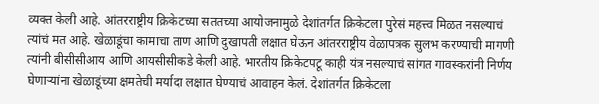व्यक्त केली आहे. आंतरराष्ट्रीय क्रिकेटच्या सततच्या आयोजनामुळे देशांतर्गत क्रिकेटला पुरेसं महत्त्व मिळत नसल्याचं त्यांचं मत आहे. खेळाडूंचा कामाचा ताण आणि दुखापती लक्षात घेऊन आंतरराष्ट्रीय वेळापत्रक सुलभ करण्याची मागणी त्यांनी बीसीसीआय आणि आयसीसीकडे केली आहे. भारतीय क्रिकेटपटू काही यंत्र नसल्याचं सांगत गावस्करांनी निर्णय घेणाऱ्यांना खेळाडूंच्या क्षमतेची मर्यादा लक्षात घेण्याचं आवाहन केलं. देशांतर्गत क्रिकेटला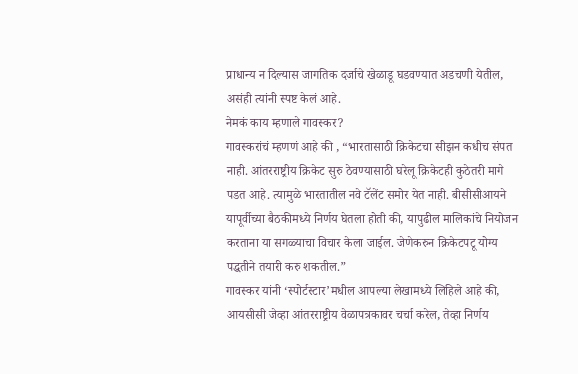प्राधान्य न दिल्यास जागतिक दर्जाचे खेळाडू घडवण्यात अडचणी येतील, असंही त्यांनी स्पष्ट केलं आहे.
नेमकं काय म्हणाले गावस्कर?
गावस्करांचं म्हणणं आहे की , “भारतासाठी क्रिकेटचा सीझन कधीच संपत नाही. आंतरराष्ट्रीय क्रिकेट सुरु ठेवण्यासाठी घरेलू क्रिकेटही कुठेतरी मागे पडत आहे. त्यामुळे भारतातील नवे टॅलेंट समोर येत नाही. बीसीसीआयने यापूर्वीच्या बैठकीमध्ये निर्णय घेतला होती की, यापुढील मालिकांचे नियोजन करताना या सगळ्याचा विचार केला जाईल. जेणेकरुन क्रिकेटपटू योग्य पद्धतीने तयारी करु शकतील.”
गावस्कर यांनी ‘स्पोर्टस्टार’मधील आपल्या लेखामध्ये लिहिले आहे की, आयसीसी जेव्हा आंतरराष्ट्रीय वेळापत्रकावर चर्चा करेल, तेव्हा निर्णय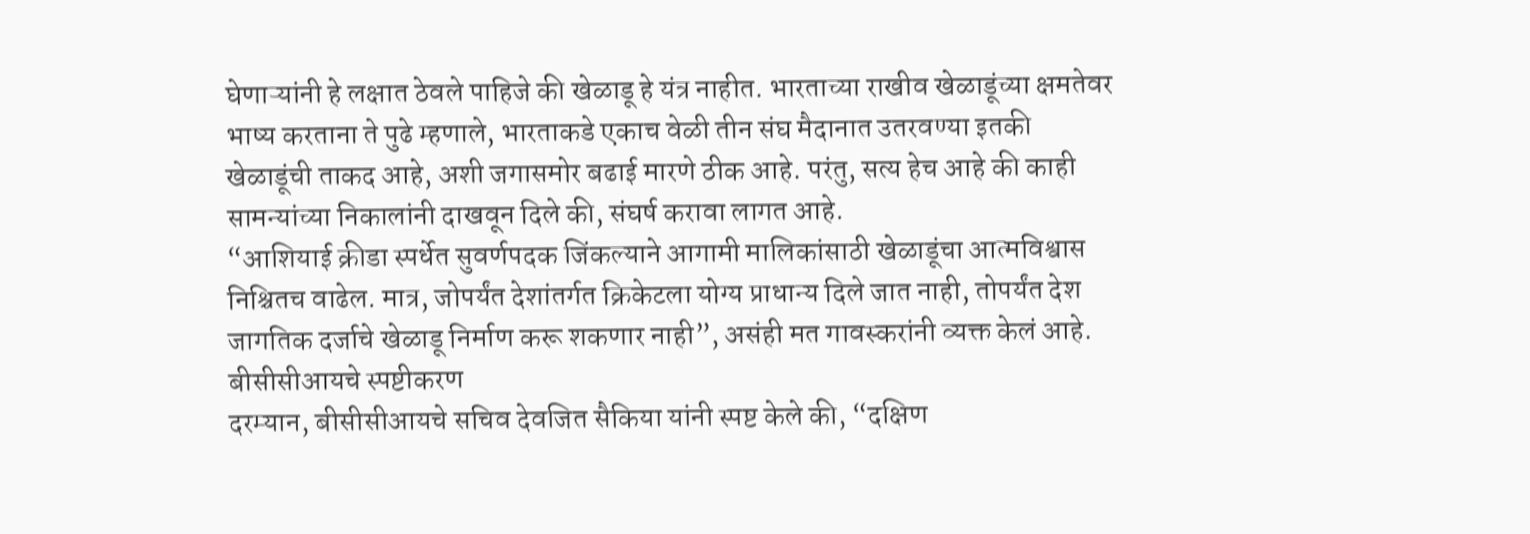घेणाऱ्यांनी हे लक्षात ठेवले पाहिजे की खेळाडू हे यंत्र नाहीत. भारताच्या राखीव खेळाडूंच्या क्षमतेवर भाष्य करताना ते पुढे म्हणाले, भारताकडे एकाच वेळी तीन संघ मैदानात उतरवण्या इतकी खेळाडूंची ताकद आहे, अशी जगासमोर बढाई मारणे ठीक आहे. परंतु, सत्य हेच आहे की काही सामन्यांच्या निकालांनी दाखवून दिले की, संघर्ष करावा लागत आहे.
“आशियाई क्रीडा स्पर्धेत सुवर्णपदक जिंकल्याने आगामी मालिकांसाठी खेळाडूंचा आत्मविश्वास निश्चितच वाढेल. मात्र, जोपर्यंत देशांतर्गत क्रिकेटला योग्य प्राधान्य दिले जात नाही, तोपर्यंत देश जागतिक दर्जाचे खेळाडू निर्माण करू शकणार नाही”, असंही मत गावस्करांनी व्यक्त केलं आहे.
बीसीसीआयचे स्पष्टीकरण
दरम्यान, बीसीसीआयचे सचिव देवजित सैकिया यांनी स्पष्ट केले की, “दक्षिण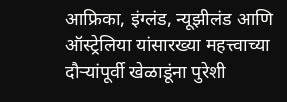आफ्रिका, इंग्लंड, न्यूझीलंड आणि ऑस्ट्रेलिया यांसारख्या महत्त्वाच्या दौऱ्यांपूर्वी खेळाडूंना पुरेशी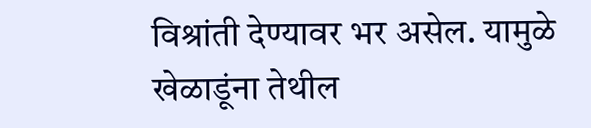विश्रांती देण्यावर भर असेल. यामुळे खेळाडूंना तेथील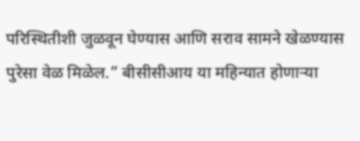परिस्थितीशी जुळवून घेण्यास आणि सराव सामने खेळण्यास पुरेसा वेळ मिळेल.” बीसीसीआय या महिन्यात होणाऱ्या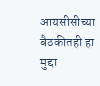आयसीसीच्या बैठकीतही हा मुद्दा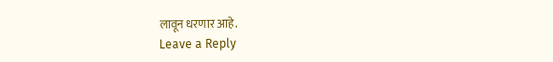लावून धरणार आहे.
Leave a Reply